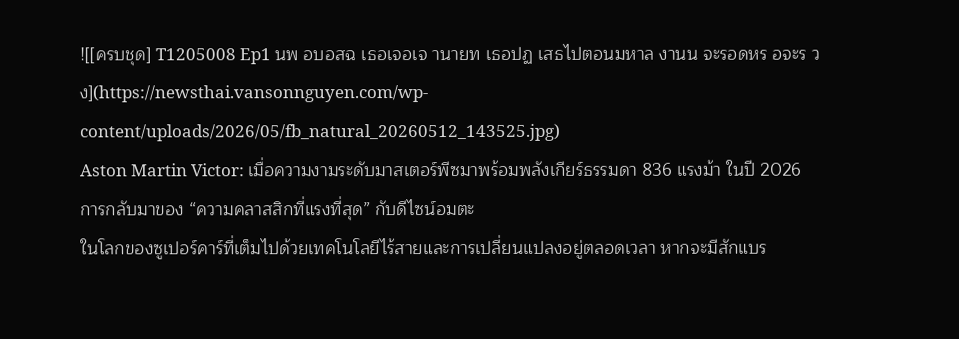![[ครบชุด] T1205008 Ep1 นพ อบอสฉ เธอเจอเจ านายท เธอปฏ เสธไปตอนมหาล งานน จะรอดหร อจะร วง](https://newsthai.vansonnguyen.com/wp-content/uploads/2026/05/fb_natural_20260512_143525.jpg)
Aston Martin Victor: เมื่อความงามระดับมาสเตอร์พีซมาพร้อมพลังเกียร์ธรรมดา 836 แรงม้า ในปี 2026
การกลับมาของ “ความคลาสสิกที่แรงที่สุด” กับดีไซน์อมตะ
ในโลกของซูเปอร์คาร์ที่เต็มไปด้วยเทคโนโลยีไร้สายและการเปลี่ยนแปลงอยู่ตลอดเวลา หากจะมีสักแบร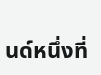นด์หนึ่งที่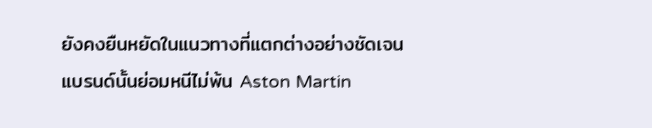ยังคงยืนหยัดในแนวทางที่แตกต่างอย่างชัดเจน แบรนด์นั้นย่อมหนีไม่พ้น Aston Martin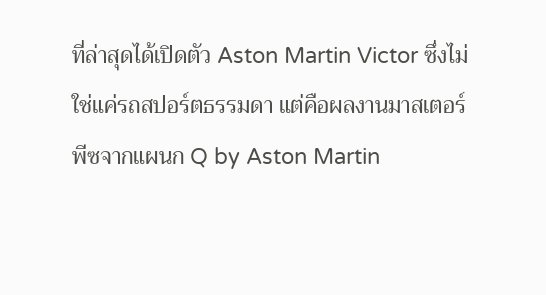ที่ล่าสุดได้เปิดตัว Aston Martin Victor ซึ่งไม่ใช่แค่รถสปอร์ตธรรมดา แต่คือผลงานมาสเตอร์พีซจากแผนก Q by Aston Martin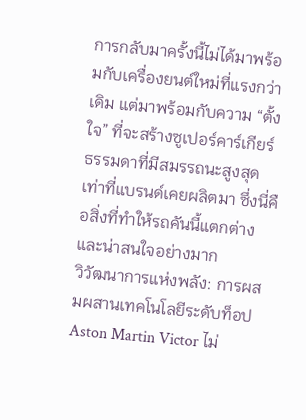การกลับมาครั้งนี้ไม่ได้มาพร้อมกับเครื่องยนต์ใหม่ที่แรงกว่าเดิม แต่มาพร้อมกับความ “ตั้งใจ” ที่จะสร้างซูเปอร์คาร์เกียร์ธรรมดาที่มีสมรรถนะสูงสุดเท่าที่แบรนด์เคยผลิตมา ซึ่งนี่คือสิ่งที่ทำให้รถคันนี้แตกต่างและน่าสนใจอย่างมาก
วิวัฒนาการแห่งพลัง: การผสมผสานเทคโนโลยีระดับท็อป
Aston Martin Victor ไม่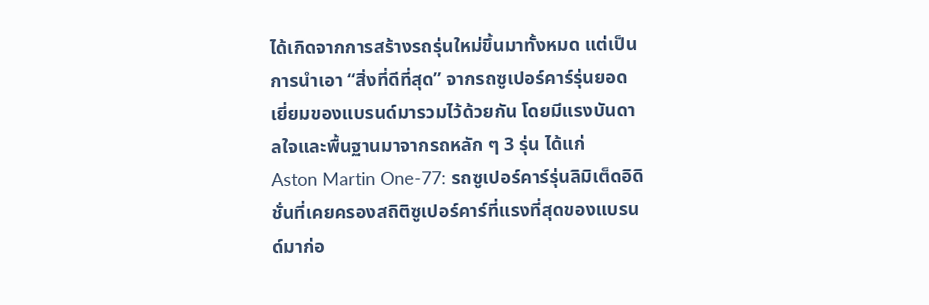ได้เกิดจากการสร้างรถรุ่นใหม่ขึ้นมาทั้งหมด แต่เป็นการนำเอา “สิ่งที่ดีที่สุด” จากรถซูเปอร์คาร์รุ่นยอดเยี่ยมของแบรนด์มารวมไว้ด้วยกัน โดยมีแรงบันดาลใจและพื้นฐานมาจากรถหลัก ๆ 3 รุ่น ได้แก่
Aston Martin One-77: รถซูเปอร์คาร์รุ่นลิมิเต็ดอิดิชั่นที่เคยครองสถิติซูเปอร์คาร์ที่แรงที่สุดของแบรนด์มาก่อ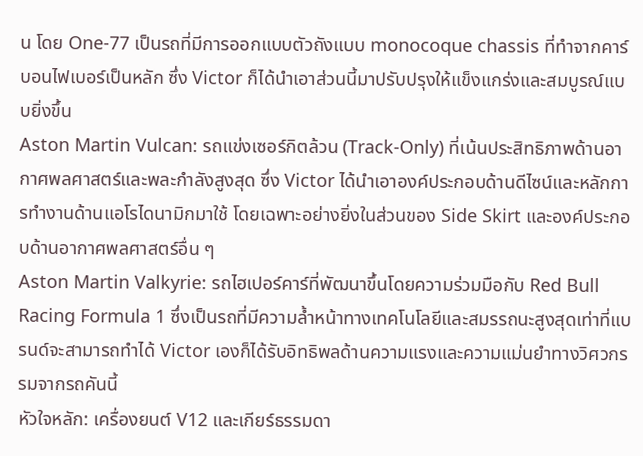น โดย One-77 เป็นรถที่มีการออกแบบตัวถังแบบ monocoque chassis ที่ทำจากคาร์บอนไฟเบอร์เป็นหลัก ซึ่ง Victor ก็ได้นำเอาส่วนนี้มาปรับปรุงให้แข็งแกร่งและสมบูรณ์แบบยิ่งขึ้น
Aston Martin Vulcan: รถแข่งเซอร์กิตล้วน (Track-Only) ที่เน้นประสิทธิภาพด้านอากาศพลศาสตร์และพละกำลังสูงสุด ซึ่ง Victor ได้นำเอาองค์ประกอบด้านดีไซน์และหลักการทำงานด้านแอโรไดนามิกมาใช้ โดยเฉพาะอย่างยิ่งในส่วนของ Side Skirt และองค์ประกอบด้านอากาศพลศาสตร์อื่น ๆ
Aston Martin Valkyrie: รถไฮเปอร์คาร์ที่พัฒนาขึ้นโดยความร่วมมือกับ Red Bull Racing Formula 1 ซึ่งเป็นรถที่มีความล้ำหน้าทางเทคโนโลยีและสมรรถนะสูงสุดเท่าที่แบรนด์จะสามารถทำได้ Victor เองก็ได้รับอิทธิพลด้านความแรงและความแม่นยำทางวิศวกรรมจากรถคันนี้
หัวใจหลัก: เครื่องยนต์ V12 และเกียร์ธรรมดา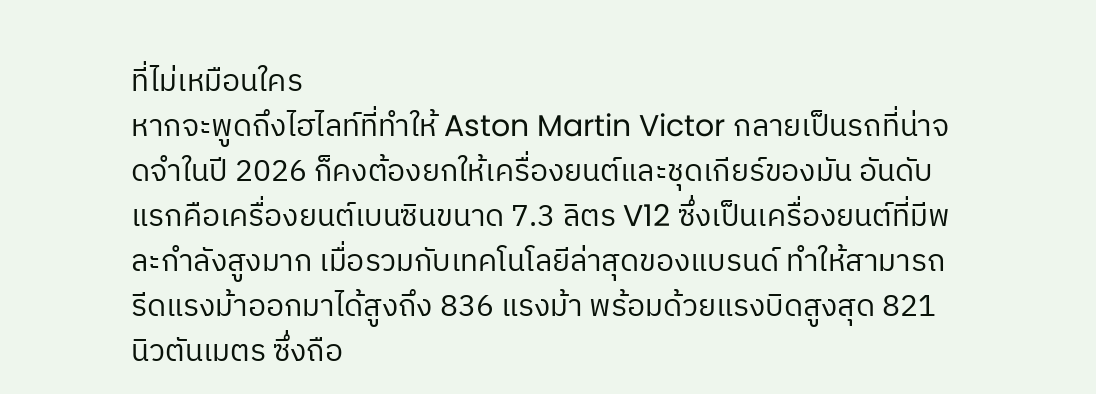ที่ไม่เหมือนใคร
หากจะพูดถึงไฮไลท์ที่ทำให้ Aston Martin Victor กลายเป็นรถที่น่าจดจำในปี 2026 ก็คงต้องยกให้เครื่องยนต์และชุดเกียร์ของมัน อันดับแรกคือเครื่องยนต์เบนซินขนาด 7.3 ลิตร V12 ซึ่งเป็นเครื่องยนต์ที่มีพละกำลังสูงมาก เมื่อรวมกับเทคโนโลยีล่าสุดของแบรนด์ ทำให้สามารถรีดแรงม้าออกมาได้สูงถึง 836 แรงม้า พร้อมด้วยแรงบิดสูงสุด 821 นิวตันเมตร ซึ่งถือ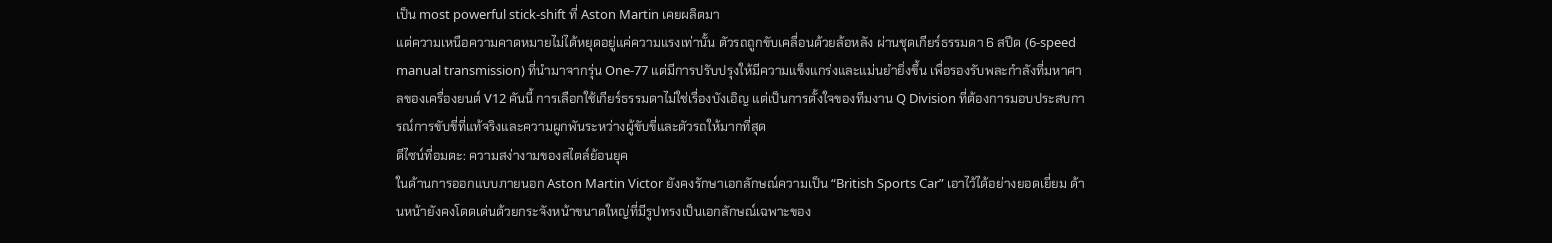เป็น most powerful stick-shift ที่ Aston Martin เคยผลิตมา
แต่ความเหนือความคาดหมายไม่ได้หยุดอยู่แค่ความแรงเท่านั้น ตัวรถถูกขับเคลื่อนด้วยล้อหลัง ผ่านชุดเกียร์ธรรมดา 6 สปีด (6-speed manual transmission) ที่นำมาจากรุ่น One-77 แต่มีการปรับปรุงให้มีความแข็งแกร่งและแม่นยำยิ่งขึ้น เพื่อรองรับพละกำลังที่มหาศาลของเครื่องยนต์ V12 คันนี้ การเลือกใช้เกียร์ธรรมดาไม่ใช่เรื่องบังเอิญ แต่เป็นการตั้งใจของทีมงาน Q Division ที่ต้องการมอบประสบการณ์การขับขี่ที่แท้จริงและความผูกพันระหว่างผู้ขับขี่และตัวรถให้มากที่สุด
ดีไซน์ที่อมตะ: ความสง่างามของสไตล์ย้อนยุค
ในด้านการออกแบบภายนอก Aston Martin Victor ยังคงรักษาเอกลักษณ์ความเป็น “British Sports Car” เอาไว้ได้อย่างยอดเยี่ยม ด้านหน้ายังคงโดดเด่นด้วยกระจังหน้าขนาดใหญ่ที่มีรูปทรงเป็นเอกลักษณ์เฉพาะของ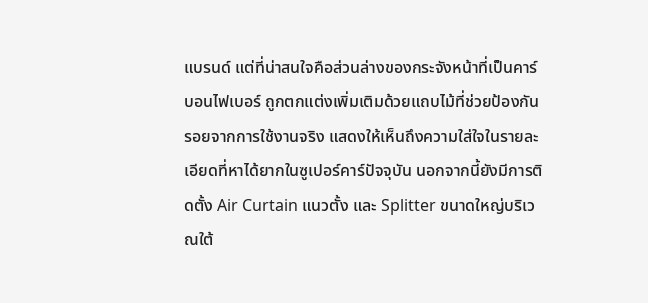แบรนด์ แต่ที่น่าสนใจคือส่วนล่างของกระจังหน้าที่เป็นคาร์บอนไฟเบอร์ ถูกตกแต่งเพิ่มเติมด้วยแถบไม้ที่ช่วยป้องกันรอยจากการใช้งานจริง แสดงให้เห็นถึงความใส่ใจในรายละเอียดที่หาได้ยากในซูเปอร์คาร์ปัจจุบัน นอกจากนี้ยังมีการติดตั้ง Air Curtain แนวตั้ง และ Splitter ขนาดใหญ่บริเวณใต้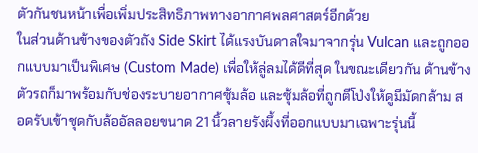ตัวกันชนหน้าเพื่อเพิ่มประสิทธิภาพทางอากาศพลศาสตร์อีกด้วย
ในส่วนด้านข้างของตัวถัง Side Skirt ได้แรงบันดาลใจมาจากรุ่น Vulcan และถูกออกแบบมาเป็นพิเศษ (Custom Made) เพื่อให้ลู่ลมได้ดีที่สุด ในขณะเดียวกัน ด้านข้างตัวรถก็มาพร้อมกับช่องระบายอากาศซุ้มล้อ และซุ้มล้อที่ถูกตีโป่งให้ดูมีมัดกล้าม สอดรับเข้าชุดกับล้ออัลลอยขนาด 21 นิ้วลายรังผึ้งที่ออกแบบมาเฉพาะรุ่นนี้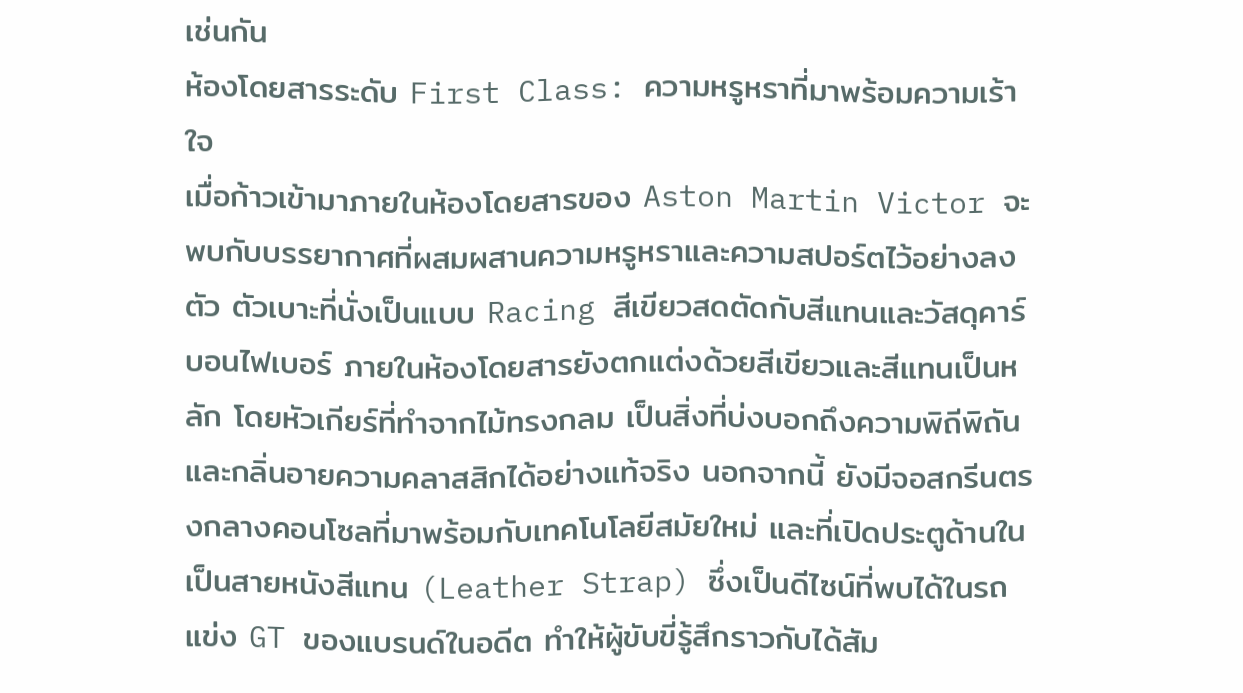เช่นกัน
ห้องโดยสารระดับ First Class: ความหรูหราที่มาพร้อมความเร้าใจ
เมื่อก้าวเข้ามาภายในห้องโดยสารของ Aston Martin Victor จะพบกับบรรยากาศที่ผสมผสานความหรูหราและความสปอร์ตไว้อย่างลงตัว ตัวเบาะที่นั่งเป็นแบบ Racing สีเขียวสดตัดกับสีแทนและวัสดุคาร์บอนไฟเบอร์ ภายในห้องโดยสารยังตกแต่งด้วยสีเขียวและสีแทนเป็นหลัก โดยหัวเกียร์ที่ทำจากไม้ทรงกลม เป็นสิ่งที่บ่งบอกถึงความพิถีพิถันและกลิ่นอายความคลาสสิกได้อย่างแท้จริง นอกจากนี้ ยังมีจอสกรีนตรงกลางคอนโซลที่มาพร้อมกับเทคโนโลยีสมัยใหม่ และที่เปิดประตูด้านในเป็นสายหนังสีแทน (Leather Strap) ซึ่งเป็นดีไซน์ที่พบได้ในรถแข่ง GT ของแบรนด์ในอดีต ทำให้ผู้ขับขี่รู้สึกราวกับได้สัม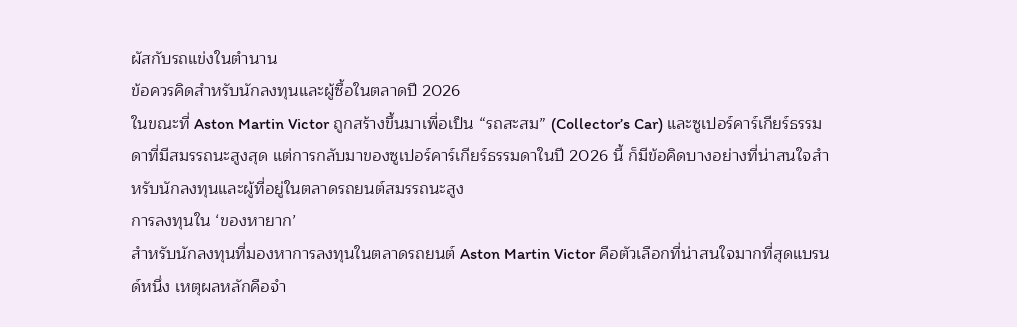ผัสกับรถแข่งในตำนาน
ข้อควรคิดสำหรับนักลงทุนและผู้ซื้อในตลาดปี 2026
ในขณะที่ Aston Martin Victor ถูกสร้างขึ้นมาเพื่อเป็น “รถสะสม” (Collector’s Car) และซูเปอร์คาร์เกียร์ธรรมดาที่มีสมรรถนะสูงสุด แต่การกลับมาของซูเปอร์คาร์เกียร์ธรรมดาในปี 2026 นี้ ก็มีข้อคิดบางอย่างที่น่าสนใจสำหรับนักลงทุนและผู้ที่อยู่ในตลาดรถยนต์สมรรถนะสูง
การลงทุนใน ‘ของหายาก’
สำหรับนักลงทุนที่มองหาการลงทุนในตลาดรถยนต์ Aston Martin Victor คือตัวเลือกที่น่าสนใจมากที่สุดแบรนด์หนึ่ง เหตุผลหลักคือจำ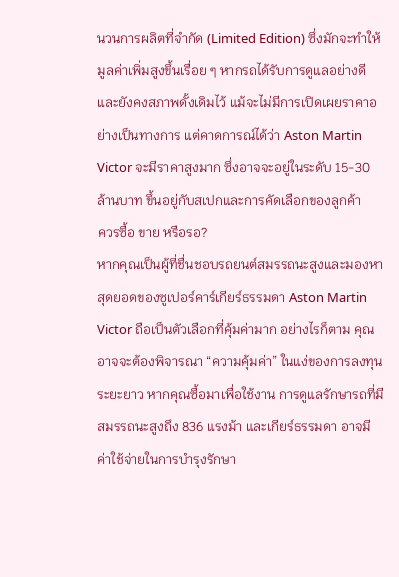นวนการผลิตที่จำกัด (Limited Edition) ซึ่งมักจะทำให้มูลค่าเพิ่มสูงขึ้นเรื่อย ๆ หากรถได้รับการดูแลอย่างดีและยังคงสภาพดั้งเดิมไว้ แม้จะไม่มีการเปิดเผยราคาอย่างเป็นทางการ แต่คาดการณ์ได้ว่า Aston Martin Victor จะมีราคาสูงมาก ซึ่งอาจจะอยู่ในระดับ 15-30 ล้านบาท ขึ้นอยู่กับสเปกและการคัดเลือกของลูกค้า
ควรซื้อ ขาย หรือรอ?
หากคุณเป็นผู้ที่ชื่นชอบรถยนต์สมรรถนะสูงและมองหาสุดยอดของซูเปอร์คาร์เกียร์ธรรมดา Aston Martin Victor ถือเป็นตัวเลือกที่คุ้มค่ามาก อย่างไรก็ตาม คุณอาจจะต้องพิจารณา “ความคุ้มค่า” ในแง่ของการลงทุนระยะยาว หากคุณซื้อมาเพื่อใช้งาน การดูแลรักษารถที่มีสมรรถนะสูงถึง 836 แรงม้า และเกียร์ธรรมดา อาจมี ค่าใช้จ่ายในการบำรุงรักษา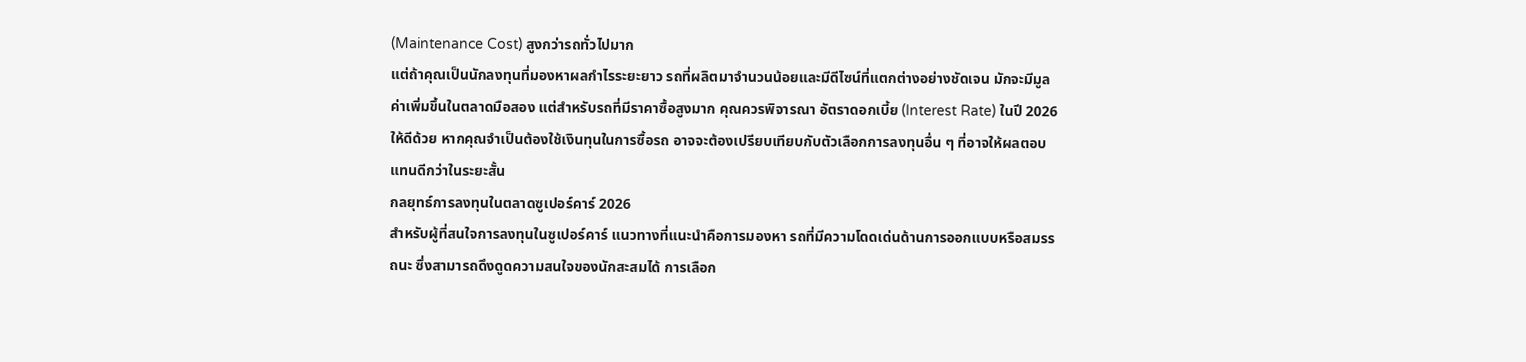(Maintenance Cost) สูงกว่ารถทั่วไปมาก
แต่ถ้าคุณเป็นนักลงทุนที่มองหาผลกำไรระยะยาว รถที่ผลิตมาจำนวนน้อยและมีดีไซน์ที่แตกต่างอย่างชัดเจน มักจะมีมูลค่าเพิ่มขึ้นในตลาดมือสอง แต่สำหรับรถที่มีราคาซื้อสูงมาก คุณควรพิจารณา อัตราดอกเบี้ย (Interest Rate) ในปี 2026 ให้ดีด้วย หากคุณจำเป็นต้องใช้เงินทุนในการซื้อรถ อาจจะต้องเปรียบเทียบกับตัวเลือกการลงทุนอื่น ๆ ที่อาจให้ผลตอบแทนดีกว่าในระยะสั้น
กลยุทธ์การลงทุนในตลาดซูเปอร์คาร์ 2026
สำหรับผู้ที่สนใจการลงทุนในซูเปอร์คาร์ แนวทางที่แนะนำคือการมองหา รถที่มีความโดดเด่นด้านการออกแบบหรือสมรรถนะ ซึ่งสามารถดึงดูดความสนใจของนักสะสมได้ การเลือก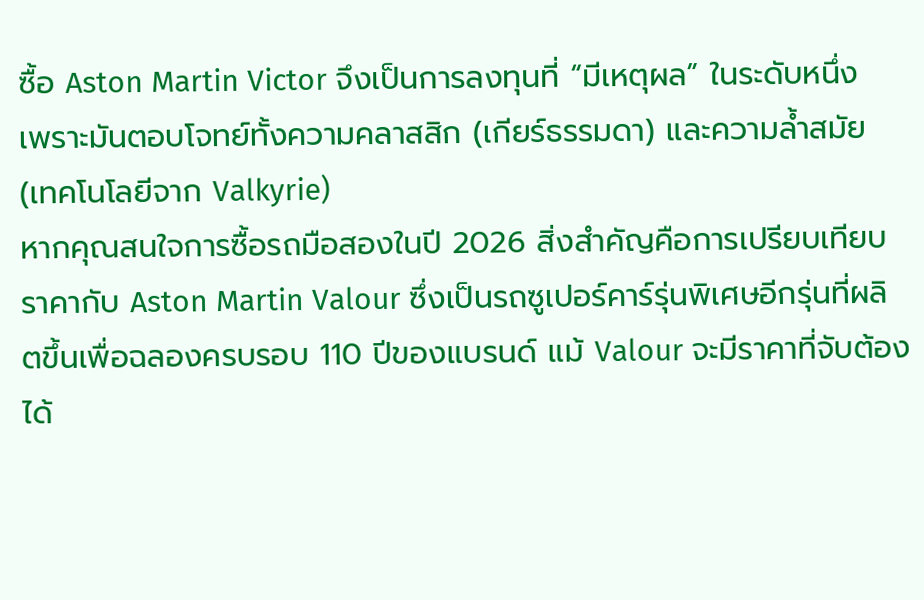ซื้อ Aston Martin Victor จึงเป็นการลงทุนที่ “มีเหตุผล” ในระดับหนึ่ง เพราะมันตอบโจทย์ทั้งความคลาสสิก (เกียร์ธรรมดา) และความล้ำสมัย (เทคโนโลยีจาก Valkyrie)
หากคุณสนใจการซื้อรถมือสองในปี 2026 สิ่งสำคัญคือการเปรียบเทียบราคากับ Aston Martin Valour ซึ่งเป็นรถซูเปอร์คาร์รุ่นพิเศษอีกรุ่นที่ผลิตขึ้นเพื่อฉลองครบรอบ 110 ปีของแบรนด์ แม้ Valour จะมีราคาที่จับต้องได้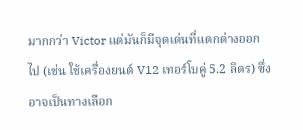มากกว่า Victor แต่มันก็มีจุดเด่นที่แตกต่างออกไป (เช่น ใช้เครื่องยนต์ V12 เทอร์โบคู่ 5.2 ลิตร) ซึ่งอาจเป็นทางเลือก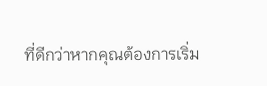ที่ดีกว่าหากคุณต้องการเริ่ม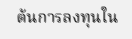ต้นการลงทุนใน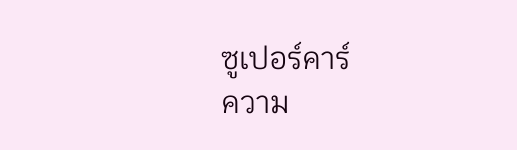ซูเปอร์คาร์
ความ